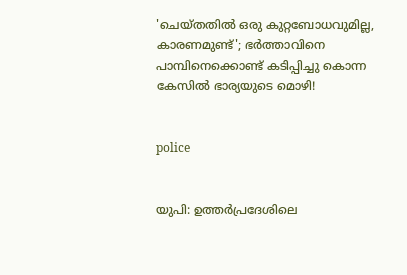'ചെയ്തതില്‍ ഒരു കുറ്റബോധവുമില്ല, കാരണമുണ്ട്'; ഭര്‍ത്താവിനെ പാമ്പിനെക്കൊണ്ട് കടിപ്പിച്ചു കൊന്ന കേസില്‍ ഭാര്യയുടെ മൊഴി!


police


യുപി: ഉത്തര്‍പ്രദേശിലെ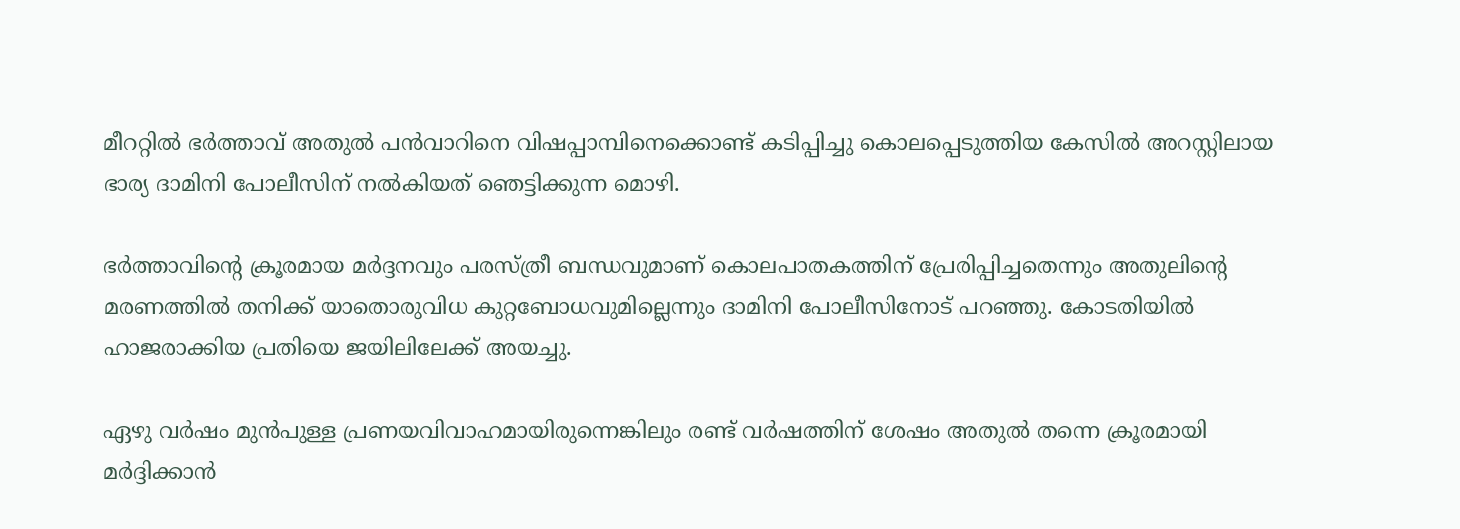മീററ്റില്‍ ഭര്‍ത്താവ് അതുല്‍ പന്‍വാറിനെ വിഷപ്പാമ്പിനെക്കൊണ്ട് കടിപ്പിച്ചു കൊലപ്പെടുത്തിയ കേസില്‍ അറസ്റ്റിലായ ഭാര്യ ദാമിനി പോലീസിന് നല്‍കിയത് ഞെട്ടിക്കുന്ന മൊഴി.

ഭര്‍ത്താവിന്റെ ക്രൂരമായ മര്‍ദ്ദനവും പരസ്ത്രീ ബന്ധവുമാണ് കൊലപാതകത്തിന് പ്രേരിപ്പിച്ചതെന്നും അതുലിന്റെ മരണത്തില്‍ തനിക്ക് യാതൊരുവിധ കുറ്റബോധവുമില്ലെന്നും ദാമിനി പോലീസിനോട് പറഞ്ഞു. കോടതിയില്‍ ഹാജരാക്കിയ പ്രതിയെ ജയിലിലേക്ക് അയച്ചു.

ഏഴു വര്‍ഷം മുന്‍പുള്ള പ്രണയവിവാഹമായിരുന്നെങ്കിലും രണ്ട് വര്‍ഷത്തിന് ശേഷം അതുല്‍ തന്നെ ക്രൂരമായി മര്‍ദ്ദിക്കാന്‍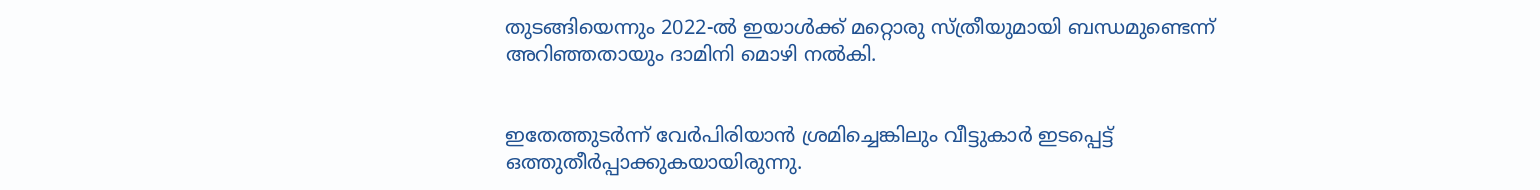തുടങ്ങിയെന്നും 2022-ല്‍ ഇയാള്‍ക്ക് മറ്റൊരു സ്ത്രീയുമായി ബന്ധമുണ്ടെന്ന് അറിഞ്ഞതായും ദാമിനി മൊഴി നല്‍കി.


ഇതേത്തുടര്‍ന്ന് വേര്‍പിരിയാന്‍ ശ്രമിച്ചെങ്കിലും വീട്ടുകാര്‍ ഇടപ്പെട്ട് ഒത്തുതീര്‍പ്പാക്കുകയായിരുന്നു.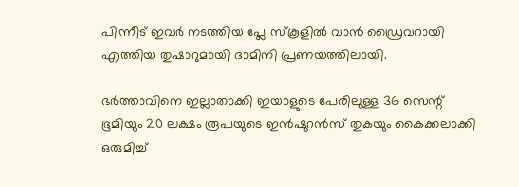പിന്നീട് ഇവര്‍ നടത്തിയ പ്ലേ സ്‌കൂളില്‍ വാന്‍ ഡ്രൈവറായി എത്തിയ തുഷാറുമായി ദാമിനി പ്രണയത്തിലായി.

ഭര്‍ത്താവിനെ ഇല്ലാതാക്കി ഇയാളുടെ പേരിലുള്ള 36 സെന്റ് ഭൂമിയും 20 ലക്ഷം രൂപയുടെ ഇന്‍ഷുറന്‍സ് തുകയും കൈക്കലാക്കി ഒരുമിച്ച്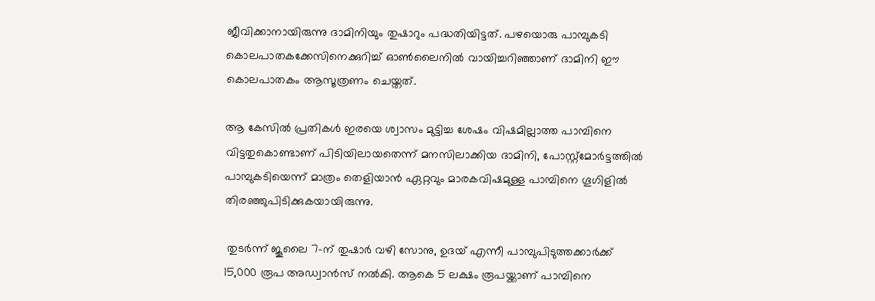ജീവിക്കാനായിരുന്നു ദാമിനിയും തുഷാറും പദ്ധതിയിട്ടത്. പഴയൊരു പാമ്പുകടി കൊലപാതകക്കേസിനെക്കുറിച്ച് ഓണ്‍ലൈനില്‍ വായിച്ചറിഞ്ഞാണ് ദാമിനി ഈ കൊലപാതകം ആസൂത്രണം ചെയ്തത്.

ആ കേസില്‍ പ്രതികള്‍ ഇരയെ ശ്വാസം മുട്ടിച്ച ശേഷം വിഷമില്ലാത്ത പാമ്പിനെ വിട്ടതുകൊണ്ടാണ് പിടിയിലായതെന്ന് മനസിലാക്കിയ ദാമിനി, പോസ്റ്റ്മോര്‍ട്ടത്തില്‍ പാമ്പുകടിയെന്ന് മാത്രം തെളിയാന്‍ ഏറ്റവും മാരകവിഷമുള്ള പാമ്പിനെ ഗൂഗിളില്‍ തിരഞ്ഞുപിടിക്കുകയായിരുന്നു.

 തുടര്‍ന്ന് ജൂലൈ 7-ന് തുഷാര്‍ വഴി സോനു, ഉദയ് എന്നീ പാമ്പുപിടുത്തക്കാര്‍ക്ക് 15,000 രൂപ അഡ്വാന്‍സ് നല്‍കി. ആകെ 5 ലക്ഷം രൂപയ്ക്കാണ് പാമ്പിനെ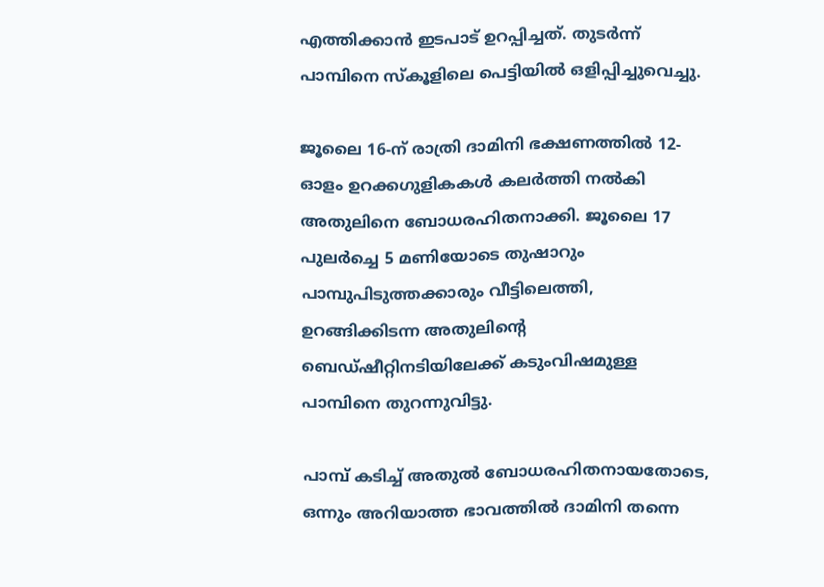എത്തിക്കാന്‍ ഇടപാട് ഉറപ്പിച്ചത്. തുടര്‍ന്ന് പാമ്പിനെ സ്‌കൂളിലെ പെട്ടിയില്‍ ഒളിപ്പിച്ചുവെച്ചു.

ജൂലൈ 16-ന് രാത്രി ദാമിനി ഭക്ഷണത്തില്‍ 12-ഓളം ഉറക്കഗുളികകള്‍ കലര്‍ത്തി നല്‍കി അതുലിനെ ബോധരഹിതനാക്കി. ജൂലൈ 17 പുലര്‍ച്ചെ 5 മണിയോടെ തുഷാറും പാമ്പുപിടുത്തക്കാരും വീട്ടിലെത്തി, ഉറങ്ങിക്കിടന്ന അതുലിന്റെ ബെഡ്ഷീറ്റിനടിയിലേക്ക് കടുംവിഷമുള്ള പാമ്പിനെ തുറന്നുവിട്ടു.

പാമ്പ് കടിച്ച് അതുല്‍ ബോധരഹിതനായതോടെ, ഒന്നും അറിയാത്ത ഭാവത്തില്‍ ദാമിനി തന്നെ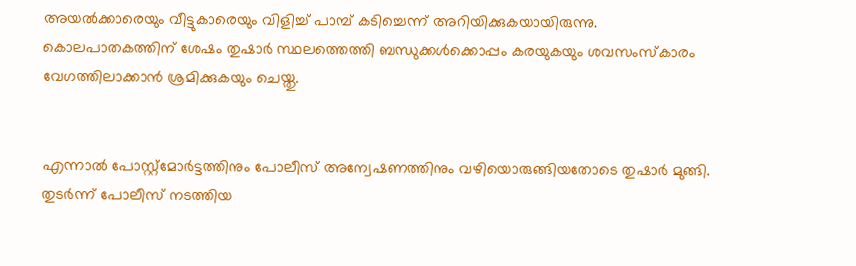അയല്‍ക്കാരെയും വീട്ടുകാരെയും വിളിച്ച് പാമ്പ് കടിച്ചെന്ന് അറിയിക്കുകയായിരുന്നു. കൊലപാതകത്തിന് ശേഷം തുഷാര്‍ സ്ഥലത്തെത്തി ബന്ധുക്കള്‍ക്കൊപ്പം കരയുകയും ശവസംസ്‌കാരം വേഗത്തിലാക്കാന്‍ ശ്രമിക്കുകയും ചെയ്തു.


എന്നാല്‍ പോസ്റ്റ്മോര്‍ട്ടത്തിനും പോലീസ് അന്വേഷണത്തിനും വഴിയൊരുങ്ങിയതോടെ തുഷാര്‍ മുങ്ങി. തുടര്‍ന്ന് പോലീസ് നടത്തിയ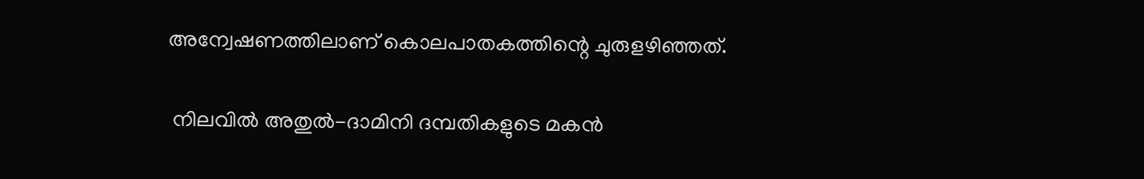അന്വേഷണത്തിലാണ് കൊലപാതകത്തിന്റെ ചുരുളഴിഞ്ഞത്.

 നിലവില്‍ അതുല്‍-ദാമിനി ദമ്പതികളുടെ മകന്‍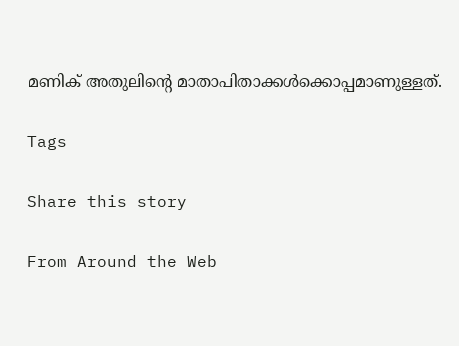മണിക് അതുലിന്റെ മാതാപിതാക്കള്‍ക്കൊപ്പമാണുള്ളത്.

Tags

Share this story

From Around the Web